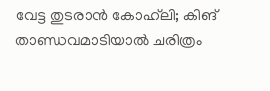വേട്ട തുടരാന്‍ കോഹ്‌ലി; കിങ് താണ്ഡവമാടിയാല്‍ ചരിത്രം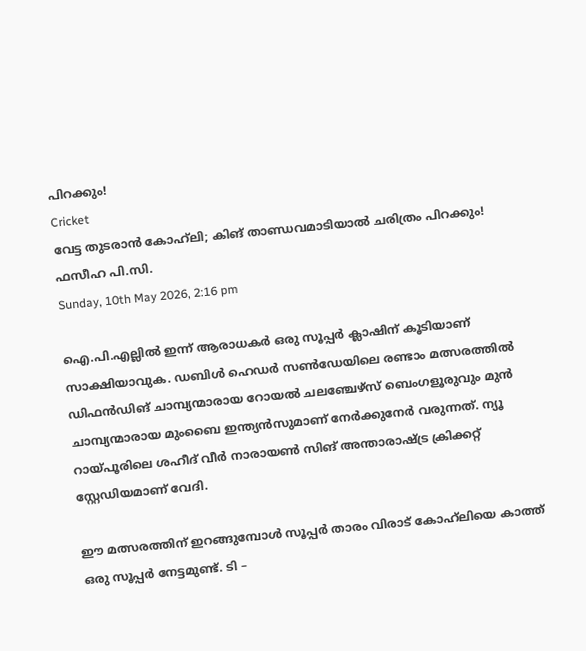പിറക്കും!
Cricket
വേട്ട തുടരാന്‍ കോഹ്‌ലി; കിങ് താണ്ഡവമാടിയാല്‍ ചരിത്രം പിറക്കും!
ഫസീഹ പി.സി.
Sunday, 10th May 2026, 2:16 pm

ഐ.പി.എല്ലില്‍ ഇന്ന് ആരാധകര്‍ ഒരു സൂപ്പര്‍ ക്ലാഷിന് കൂടിയാണ് സാക്ഷിയാവുക. ഡബിള്‍ ഹെഡര്‍ സണ്‍ഡേയിലെ രണ്ടാം മത്സരത്തില്‍ ഡിഫന്‍ഡിങ് ചാമ്പ്യന്മാരായ റോയല്‍ ചലഞ്ചേഴ്സ് ബെംഗളൂരുവും മുന്‍ ചാമ്പ്യന്മാരായ മുംബൈ ഇന്ത്യന്‍സുമാണ് നേര്‍ക്കുനേര്‍ വരുന്നത്. ന്യൂ റായ്പൂരിലെ ശഹീദ് വീര്‍ നാരായണ്‍ സിങ് അന്താരാഷ്ട്ര ക്രിക്കറ്റ് സ്റ്റേഡിയമാണ് വേദി.

ഈ മത്സരത്തിന് ഇറങ്ങുമ്പോള്‍ സൂപ്പര്‍ താരം വിരാട് കോഹ്‌ലിയെ കാത്ത് ഒരു സൂപ്പര്‍ നേട്ടമുണ്ട്. ടി –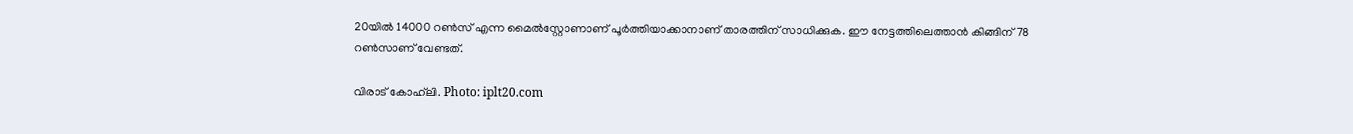20യില്‍ 14000 റണ്‍സ് എന്ന മൈല്‍സ്റ്റോണാണ് പൂര്‍ത്തിയാക്കാനാണ് താരത്തിന് സാധിക്കുക. ഈ നേട്ടത്തിലെത്താന്‍ കിങ്ങിന് 78 റണ്‍സാണ് വേണ്ടത്.

വിരാട് കോഹ്‌ലി. Photo: iplt20.com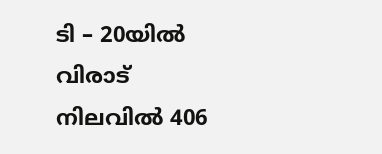ടി – 20യില്‍ വിരാട് നിലവില്‍ 406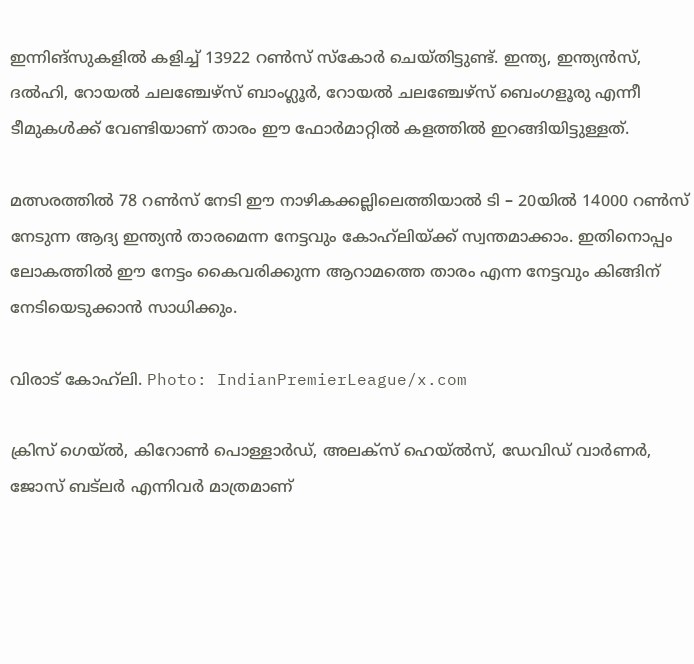ഇന്നിങ്‌സുകളില്‍ കളിച്ച് 13922 റണ്‍സ് സ്‌കോര്‍ ചെയ്തിട്ടുണ്ട്. ഇന്ത്യ, ഇന്ത്യന്‍സ്, ദല്‍ഹി, റോയല്‍ ചലഞ്ചേഴ്‌സ് ബാംഗ്ലൂര്‍, റോയല്‍ ചലഞ്ചേഴ്‌സ് ബെംഗളൂരു എന്നീ ടീമുകള്‍ക്ക് വേണ്ടിയാണ് താരം ഈ ഫോര്‍മാറ്റില്‍ കളത്തില്‍ ഇറങ്ങിയിട്ടുള്ളത്.

മത്സരത്തില്‍ 78 റണ്‍സ് നേടി ഈ നാഴികക്കല്ലിലെത്തിയാല്‍ ടി – 20യില്‍ 14000 റണ്‍സ് നേടുന്ന ആദ്യ ഇന്ത്യന്‍ താരമെന്ന നേട്ടവും കോഹ്‌ലിയ്ക്ക് സ്വന്തമാക്കാം. ഇതിനൊപ്പം ലോകത്തില്‍ ഈ നേട്ടം കൈവരിക്കുന്ന ആറാമത്തെ താരം എന്ന നേട്ടവും കിങ്ങിന് നേടിയെടുക്കാന്‍ സാധിക്കും.

വിരാട് കോഹ്‌ലി. Photo: IndianPremierLeague/x.com

ക്രിസ് ഗെയ്ല്‍, കിറോണ്‍ പൊള്ളാര്‍ഡ്, അലക്സ് ഹെയ്ല്‍സ്, ഡേവിഡ് വാര്‍ണര്‍, ജോസ് ബട്‌ലര്‍ എന്നിവര്‍ മാത്രമാണ്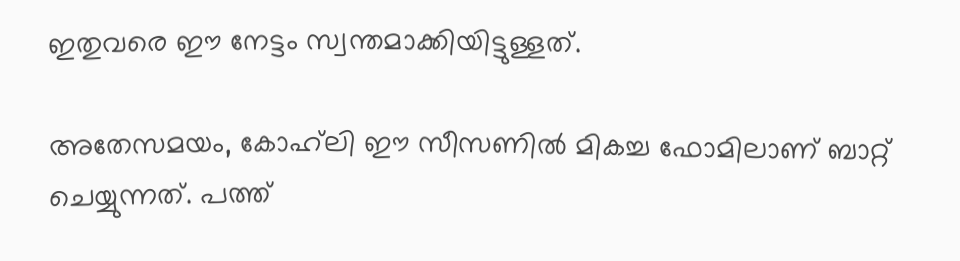ഇതുവരെ ഈ നേട്ടം സ്വന്തമാക്കിയിട്ടുള്ളത്.

അതേസമയം, കോഹ്‌ലി ഈ സീസണില്‍ മികച്ച ഫോമിലാണ് ബാറ്റ് ചെയ്യുന്നത്. പത്ത്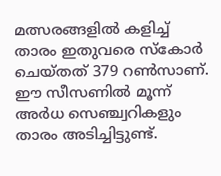മത്സരങ്ങളില്‍ കളിച്ച് താരം ഇതുവരെ സ്‌കോര്‍ ചെയ്തത് 379 റണ്‍സാണ്. ഈ സീസണില്‍ മൂന്ന് അര്‍ധ സെഞ്ച്വറികളും താരം അടിച്ചിട്ടുണ്ട്.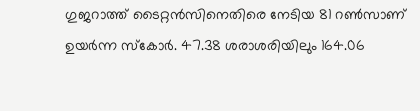ഗുജറാത്ത് ടൈറ്റന്‍സിനെതിരെ നേടിയ 81 റണ്‍സാണ് ഉയര്‍ന്ന സ്‌കോര്‍. 47.38 ശരാശരിയിലും 164.06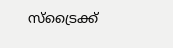സ്ട്രൈക്ക്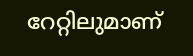റേറ്റിലുമാണ്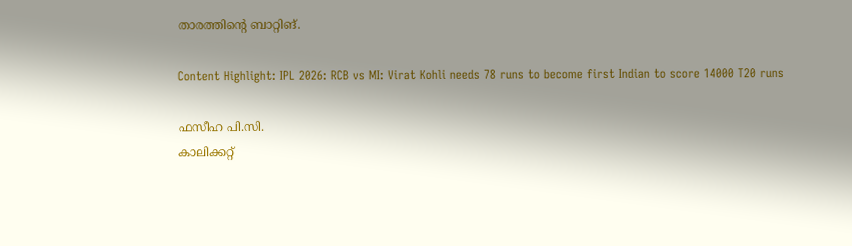താരത്തിന്റെ ബാറ്റിങ്.

Content Highlight: IPL 2026: RCB vs MI: Virat Kohli needs 78 runs to become first Indian to score 14000 T20 runs

ഫസീഹ പി.സി.
കാലിക്കറ്റ്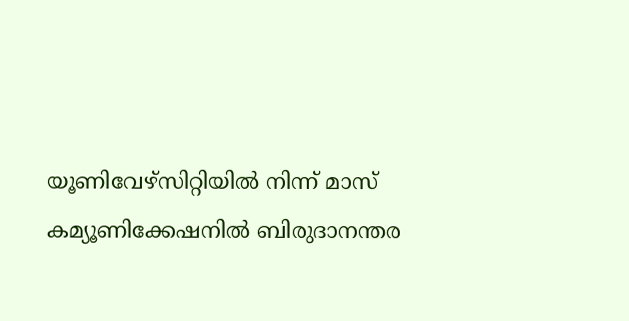യൂണിവേഴ്‌സിറ്റിയില്‍ നിന്ന് മാസ് കമ്യൂണിക്കേഷനില്‍ ബിരുദാനന്തര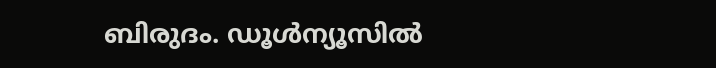ബിരുദം. ഡൂള്‍ന്യൂസില്‍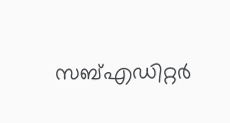സബ്എഡിറ്റര്‍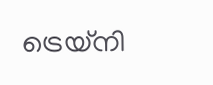ട്രെയ്‌നി